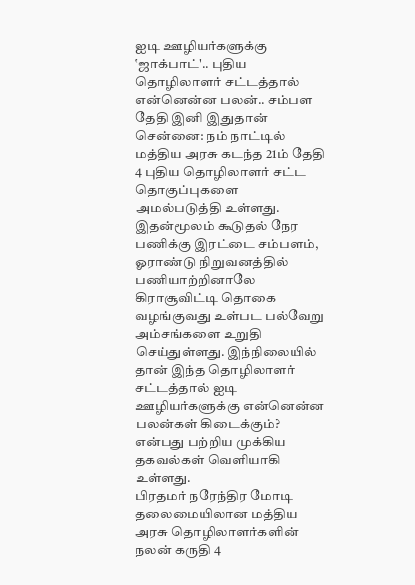ஐடி ஊழியர்களுக்கு ‛ஜாக்பாட்'.. புதிய தொழிலாளர் சட்டத்தால் என்னென்ன பலன்.. சம்பள தேதி இனி இதுதான்
சென்னை: நம் நாட்டில் மத்திய அரசு கடந்த 21ம் தேதி 4 புதிய தொழிலாளர் சட்ட தொகுப்புகளை அமல்படுத்தி உள்ளது. இதன்மூலம் கூடுதல் நேர பணிக்கு இரட்டை சம்பளம், ஓராண்டு நிறுவனத்தில் பணியாற்றினாலே கிராசூவிட்டி தொகை வழங்குவது உள்பட பல்வேறு அம்சங்களை உறுதி செய்துள்ளது. இந்நிலையில் தான் இந்த தொழிலாளர் சட்டத்தால் ஐடி ஊழியர்களுக்கு என்னென்ன பலன்கள் கிடைக்கும்? என்பது பற்றிய முக்கிய தகவல்கள் வெளியாகி உள்ளது.
பிரதமர் நரேந்திர மோடி தலைமையிலான மத்திய அரசு தொழிலாளர்களின் நலன் கருதி 4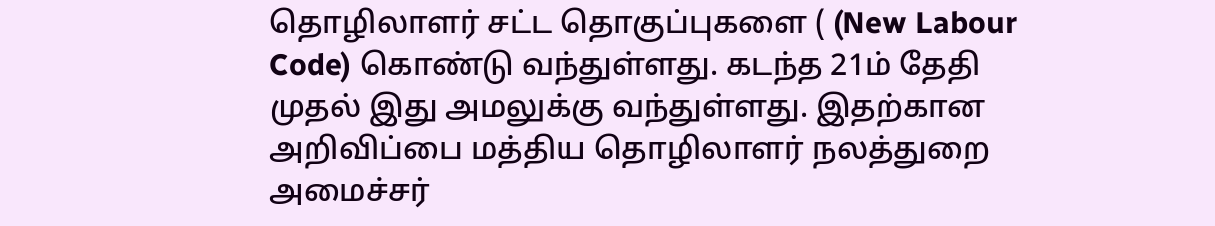தொழிலாளர் சட்ட தொகுப்புகளை ( (New Labour Code) கொண்டு வந்துள்ளது. கடந்த 21ம் தேதி முதல் இது அமலுக்கு வந்துள்ளது. இதற்கான அறிவிப்பை மத்திய தொழிலாளர் நலத்துறை அமைச்சர்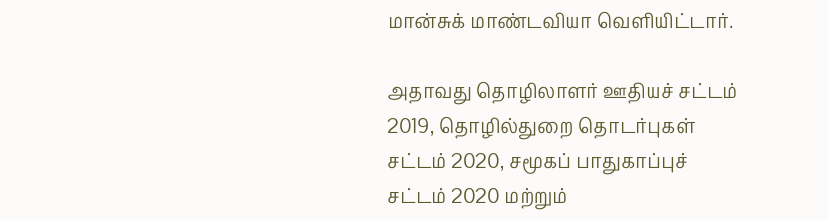மான்சுக் மாண்டவியா வெளியிட்டார்.

அதாவது தொழிலாளர் ஊதியச் சட்டம் 2019, தொழில்துறை தொடர்புகள் சட்டம் 2020, சமூகப் பாதுகாப்புச் சட்டம் 2020 மற்றும்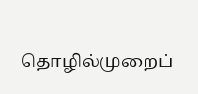தொழில்முறைப்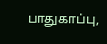பாதுகாப்பு,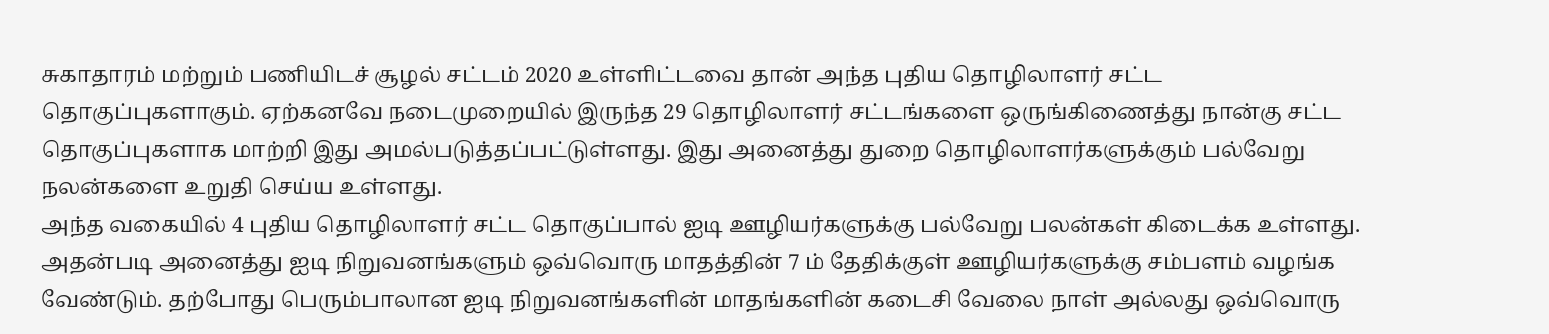சுகாதாரம் மற்றும் பணியிடச் சூழல் சட்டம் 2020 உள்ளிட்டவை தான் அந்த புதிய தொழிலாளர் சட்ட தொகுப்புகளாகும். ஏற்கனவே நடைமுறையில் இருந்த 29 தொழிலாளர் சட்டங்களை ஒருங்கிணைத்து நான்கு சட்ட தொகுப்புகளாக மாற்றி இது அமல்படுத்தப்பட்டுள்ளது. இது அனைத்து துறை தொழிலாளர்களுக்கும் பல்வேறு நலன்களை உறுதி செய்ய உள்ளது.
அந்த வகையில் 4 புதிய தொழிலாளர் சட்ட தொகுப்பால் ஐடி ஊழியர்களுக்கு பல்வேறு பலன்கள் கிடைக்க உள்ளது. அதன்படி அனைத்து ஐடி நிறுவனங்களும் ஒவ்வொரு மாதத்தின் 7 ம் தேதிக்குள் ஊழியர்களுக்கு சம்பளம் வழங்க வேண்டும். தற்போது பெரும்பாலான ஐடி நிறுவனங்களின் மாதங்களின் கடைசி வேலை நாள் அல்லது ஒவ்வொரு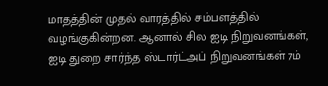மாதத்தின் முதல் வாரத்தில் சம்பளத்தில் வழங்குகின்றன. ஆனால் சில ஐடி நிறுவனங்கள், ஐடி துறை சார்ந்த ஸ்டார்ட்அப் நிறுவனங்கள் 7ம்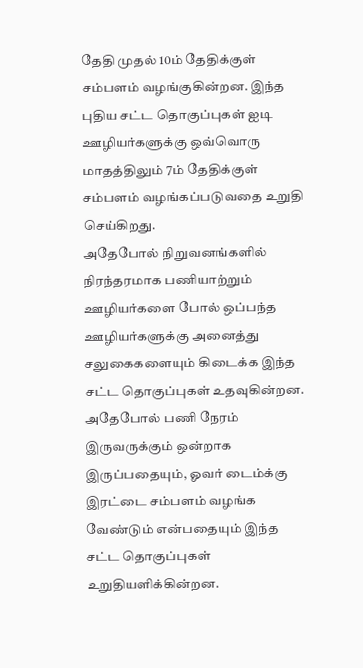தேதி முதல் 10ம் தேதிக்குள் சம்பளம் வழங்குகின்றன. இந்த புதிய சட்ட தொகுப்புகள் ஐடி ஊழியர்களுக்கு ஒவ்வொரு மாதத்திலும் 7ம் தேதிக்குள் சம்பளம் வழங்கப்படுவதை உறுதி செய்கிறது.
அதேபோல் நிறுவனங்களில் நிரந்தரமாக பணியாற்றும் ஊழியர்களை போல் ஒப்பந்த ஊழியர்களுக்கு அனைத்து சலுகைகளையும் கிடைக்க இந்த சட்ட தொகுப்புகள் உதவுகின்றன. அதேபோல் பணி நேரம் இருவருக்கும் ஒன்றாக இருப்பதையும், ஓவர் டைம்க்கு இரட்டை சம்பளம் வழங்க வேண்டும் என்பதையும் இந்த சட்ட தொகுப்புகள் உறுதியளிக்கின்றன.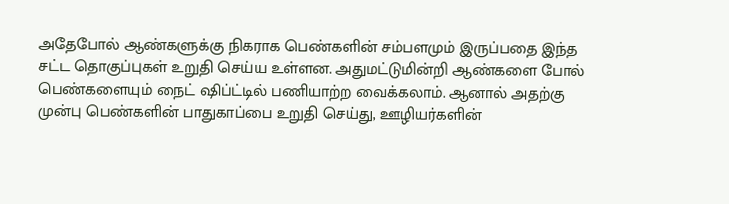அதேபோல் ஆண்களுக்கு நிகராக பெண்களின் சம்பளமும் இருப்பதை இந்த சட்ட தொகுப்புகள் உறுதி செய்ய உள்ளன. அதுமட்டுமின்றி ஆண்களை போல் பெண்களையும் நைட் ஷிப்ட்டில் பணியாற்ற வைக்கலாம். ஆனால் அதற்கு முன்பு பெண்களின் பாதுகாப்பை உறுதி செய்து, ஊழியர்களின்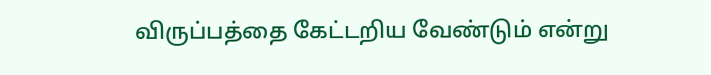விருப்பத்தை கேட்டறிய வேண்டும் என்று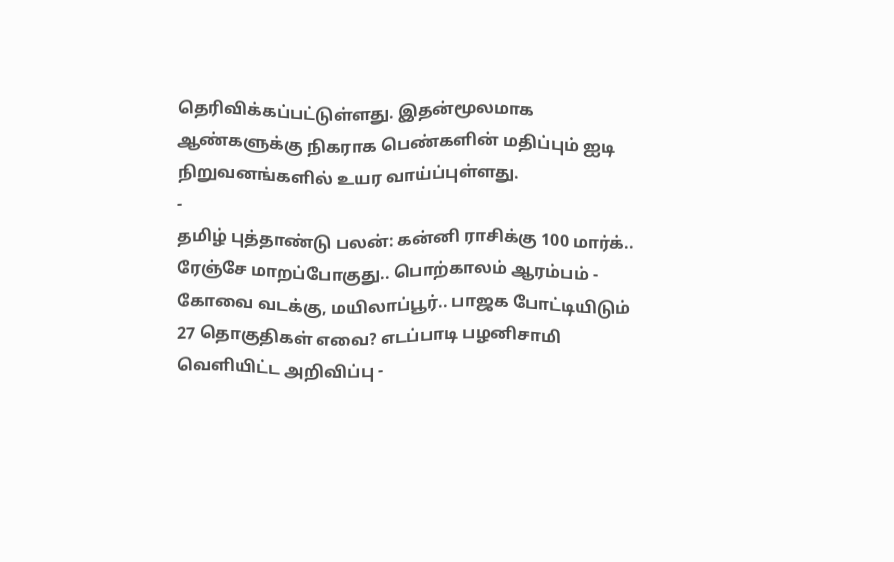தெரிவிக்கப்பட்டுள்ளது. இதன்மூலமாக ஆண்களுக்கு நிகராக பெண்களின் மதிப்பும் ஐடி நிறுவனங்களில் உயர வாய்ப்புள்ளது.
-
தமிழ் புத்தாண்டு பலன்: கன்னி ராசிக்கு 100 மார்க்.. ரேஞ்சே மாறப்போகுது.. பொற்காலம் ஆரம்பம் -
கோவை வடக்கு, மயிலாப்பூர்.. பாஜக போட்டியிடும் 27 தொகுதிகள் எவை? எடப்பாடி பழனிசாமி வெளியிட்ட அறிவிப்பு -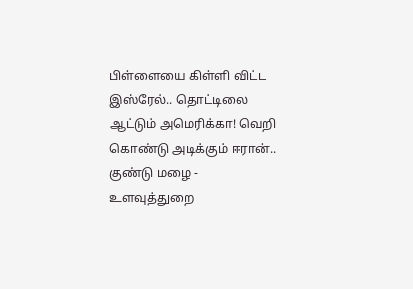பிள்ளையை கிள்ளி விட்ட இஸ்ரேல்.. தொட்டிலை ஆட்டும் அமெரிக்கா! வெறி கொண்டு அடிக்கும் ஈரான்.. குண்டு மழை -
உளவுத்துறை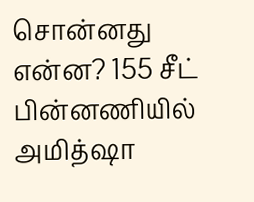சொன்னது என்ன? 155 சீட் பின்னணியில் அமித்ஷா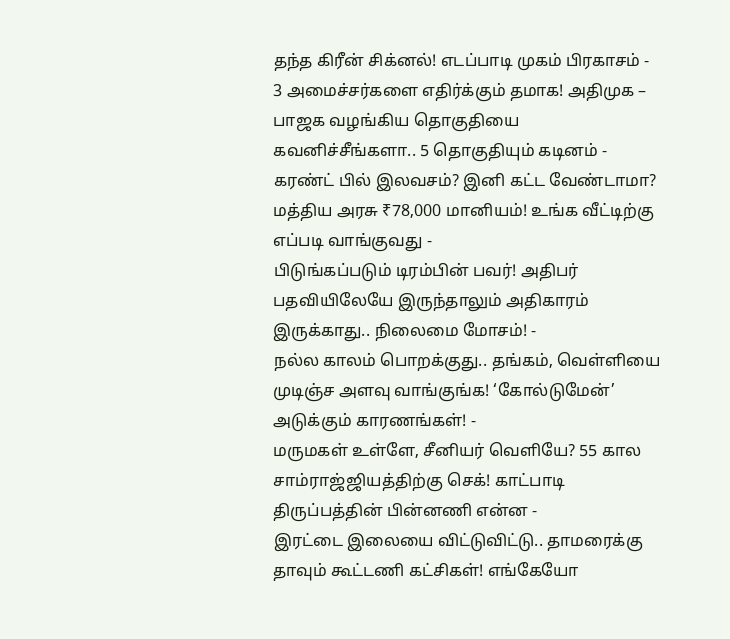தந்த கிரீன் சிக்னல்! எடப்பாடி முகம் பிரகாசம் -
3 அமைச்சர்களை எதிர்க்கும் தமாக! அதிமுக – பாஜக வழங்கிய தொகுதியை கவனிச்சீங்களா.. 5 தொகுதியும் கடினம் -
கரண்ட் பில் இலவசம்? இனி கட்ட வேண்டாமா? மத்திய அரசு ₹78,000 மானியம்! உங்க வீட்டிற்கு எப்படி வாங்குவது -
பிடுங்கப்படும் டிரம்பின் பவர்! அதிபர் பதவியிலேயே இருந்தாலும் அதிகாரம் இருக்காது.. நிலைமை மோசம்! -
நல்ல காலம் பொறக்குது.. தங்கம், வெள்ளியை முடிஞ்ச அளவு வாங்குங்க! ‘கோல்டுமேன்’ அடுக்கும் காரணங்கள்! -
மருமகள் உள்ளே, சீனியர் வெளியே? 55 கால சாம்ராஜ்ஜியத்திற்கு செக்! காட்பாடி திருப்பத்தின் பின்னணி என்ன -
இரட்டை இலையை விட்டுவிட்டு.. தாமரைக்கு தாவும் கூட்டணி கட்சிகள்! எங்கேயோ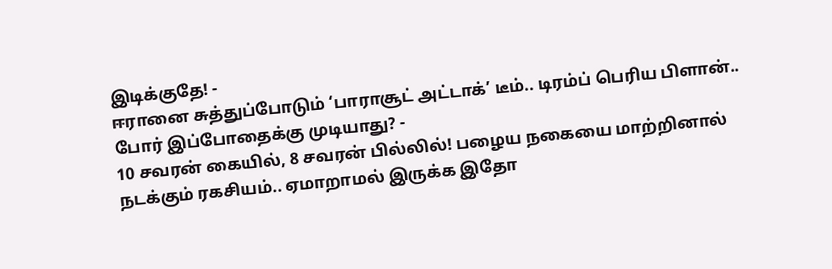இடிக்குதே! -
ஈரானை சுத்துப்போடும் ‘பாராசூட் அட்டாக்’ டீம்.. டிரம்ப் பெரிய பிளான்.. போர் இப்போதைக்கு முடியாது? -
10 சவரன் கையில், 8 சவரன் பில்லில்! பழைய நகையை மாற்றினால் நடக்கும் ரகசியம்.. ஏமாறாமல் இருக்க இதோ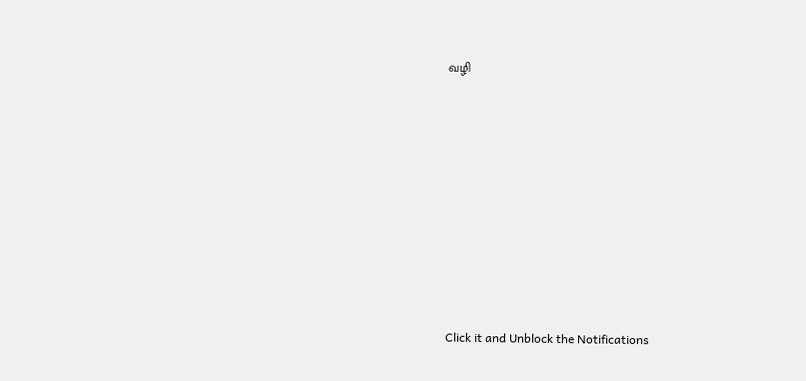வழி












Click it and Unblock the Notifications